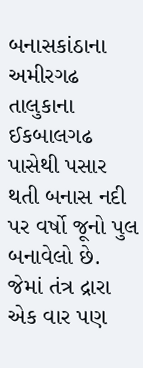બનાસકાંઠાના અમીરગઢ તાલુકાના ઈકબાલગઢ પાસેથી પસાર થતી બનાસ નદી પર વર્ષો જૂનો પુલ બનાવેલો છે. જેમાં તંત્ર દ્રારા એક વાર પણ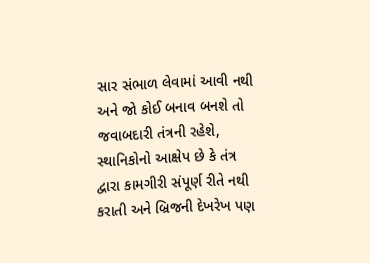સાર સંભાળ લેવામાં આવી નથી અને જો કોઈ બનાવ બનશે તો જવાબદારી તંત્રની રહેશે, સ્થાનિકોનો આક્ષેપ છે કે તંત્ર દ્વારા કામગીરી સંપૂર્ણ રીતે નથી કરાતી અને બ્રિજની દેખરેખ પણ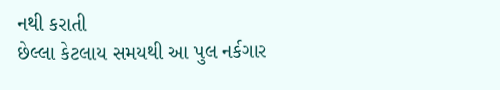નથી કરાતી
છેલ્લા કેટલાય સમયથી આ પુલ નર્કગાર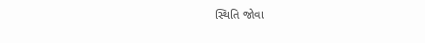સ્થિતિ જોવા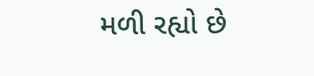મળી રહ્યો છે